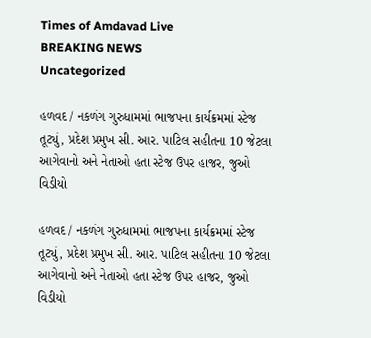Times of Amdavad Live
BREAKING NEWS
Uncategorized

હળવદ / નકળંગ ગુરુધામમાં ભાજપના કાર્યક્રમમાં સ્ટેજ તૂટ્યું, પ્રદેશ પ્રમુખ સી. આર. પાટિલ સહીતના 10 જેટલા આગેવાનો અને નેતાઓ હતા સ્ટેજ ઉપર હાજર, જુઓ વિડીયો

હળવદ / નકળંગ ગુરુધામમાં ભાજપના કાર્યક્રમમાં સ્ટેજ તૂટ્યું, પ્રદેશ પ્રમુખ સી. આર. પાટિલ સહીતના 10 જેટલા આગેવાનો અને નેતાઓ હતા સ્ટેજ ઉપર હાજર, જુઓ વિડીયો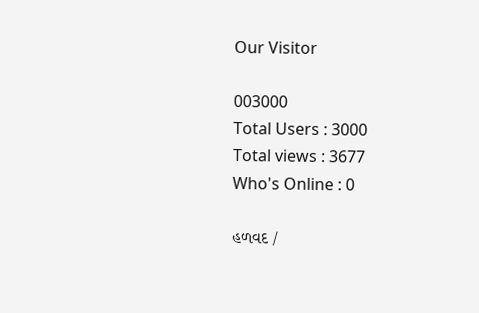Our Visitor

003000
Total Users : 3000
Total views : 3677
Who's Online : 0

હળવદ /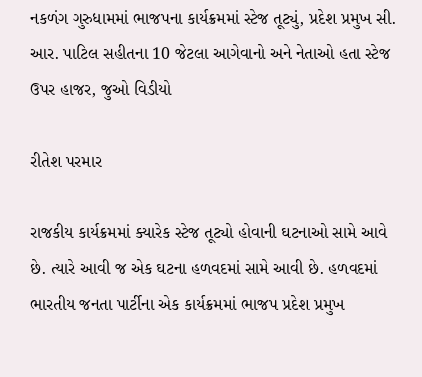નકળંગ ગુરુધામમાં ભાજપના કાર્યક્રમમાં સ્ટેજ તૂટ્યું, પ્રદેશ પ્રમુખ સી. આર. પાટિલ સહીતના 10 જેટલા આગેવાનો અને નેતાઓ હતા સ્ટેજ ઉપર હાજર, જુઓ વિડીયો

રીતેશ પરમાર

રાજકીય કાર્યક્રમમાં ક્યારેક સ્ટેજ તૂટ્યો હોવાની ઘટનાઓ સામે આવે છે. ત્યારે આવી જ એક ઘટના હળવદમાં સામે આવી છે. હળવદમાં ભારતીય જનતા પાર્ટીના એક કાર્યક્રમમાં ભાજપ પ્રદેશ પ્રમુખ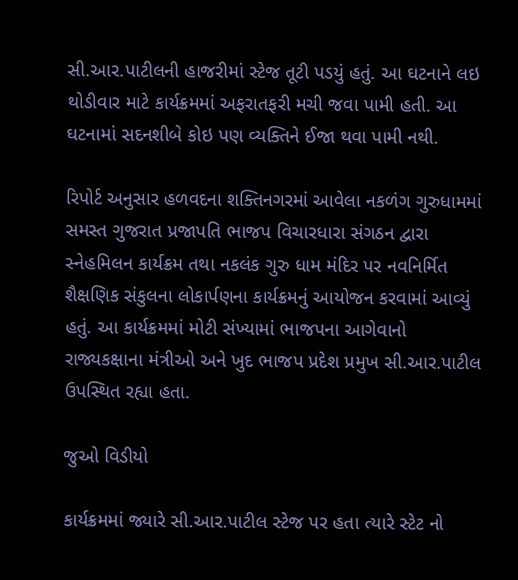સી.આર.પાટીલની હાજરીમાં સ્ટેજ તૂટી પડયું હતું. આ ઘટનાને લઇ થોડીવાર માટે કાર્યક્રમમાં અફરાતફરી મચી જવા પામી હતી. આ ઘટનામાં સદનશીબે કોઇ પણ વ્યક્તિને ઈજા થવા પામી નથી.

રિપોર્ટ અનુસાર હળવદના શક્તિનગરમાં આવેલા નકળંગ ગુરુધામમાં સમસ્ત ગુજરાત પ્રજાપતિ ભાજપ વિચારધારા સંગઠન દ્વારા સ્નેહમિલન કાર્યક્રમ તથા નકલંક ગુરુ ધામ મંદિર પર નવનિર્મિત શૈક્ષણિક સંકુલના લોકાર્પણના કાર્યક્રમનું આયોજન કરવામાં આવ્યું હતું. આ કાર્યક્રમમાં મોટી સંખ્યામાં ભાજપના આગેવાનો રાજ્યકક્ષાના મંત્રીઓ અને ખુદ ભાજપ પ્રદેશ પ્રમુખ સી.આર.પાટીલ ઉપસ્થિત રહ્યા હતા.

જુઓ વિડીયો

કાર્યક્રમમાં જ્યારે સી.આર.પાટીલ સ્ટેજ પર હતા ત્યારે સ્ટેટ નો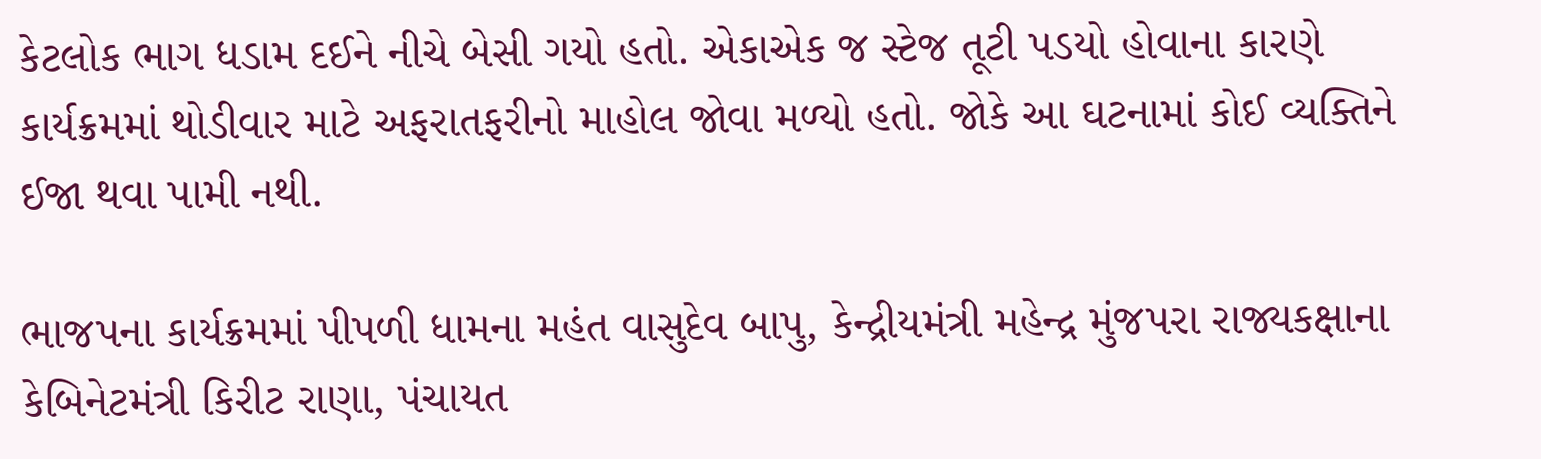કેટલોક ભાગ ધડામ દઈને નીચે બેસી ગયો હતો. એકાએક જ સ્ટેજ તૂટી પડયો હોવાના કારણે કાર્યક્રમમાં થોડીવાર માટે અફરાતફરીનો માહોલ જોવા મળ્યો હતો. જોકે આ ઘટનામાં કોઈ વ્યક્તિને ઈજા થવા પામી નથી.

ભાજપના કાર્યક્રમમાં પીપળી ધામના મહંત વાસુદેવ બાપુ, કેન્દ્રીયમંત્રી મહેન્દ્ર મુંજપરા રાજ્યકક્ષાના કેબિનેટમંત્રી કિરીટ રાણા, પંચાયત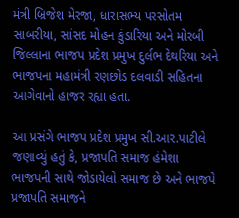મંત્રી બ્રિજેશ મેરજા, ધારાસભ્ય પરસોતમ સાબરીયા, સાંસદ મોહન કુંડારિયા અને મોરબી જિલ્લાના ભાજપ પ્રદેશ પ્રમુખ દુર્લભ દેથરિયા અને ભાજપના મહામંત્રી રણછોડ દલવાડી સહિતના આગેવાનો હાજર રહ્યા હતા.

આ પ્રસંગે ભાજપ પ્રદેશ પ્રમુખ સી.આર.પાટીલે જણાવ્યું હતું કે, પ્રજાપતિ સમાજ હંમેશા ભાજપની સાથે જોડાયેલો સમાજ છે અને ભાજપે પ્રજાપતિ સમાજને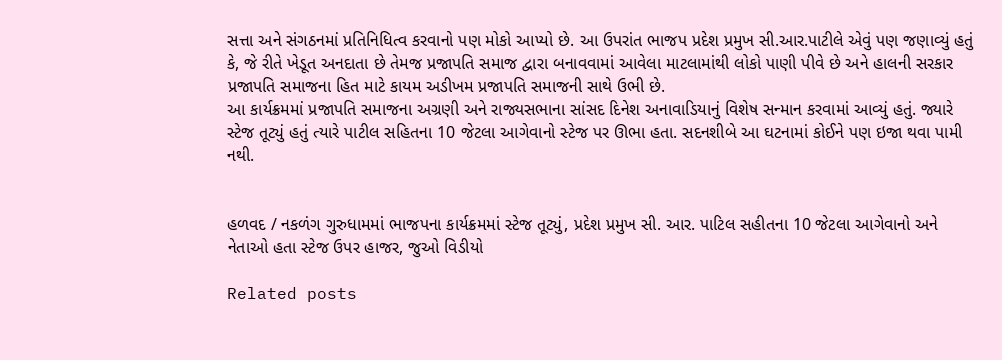સત્તા અને સંગઠનમાં પ્રતિનિધિત્વ કરવાનો પણ મોકો આપ્યો છે. આ ઉપરાંત ભાજપ પ્રદેશ પ્રમુખ સી.આર.પાટીલે એવું પણ જણાવ્યું હતું કે, જે રીતે ખેડૂત અનદાતા છે તેમજ પ્રજાપતિ સમાજ દ્વારા બનાવવામાં આવેલા માટલામાંથી લોકો પાણી પીવે છે અને હાલની સરકાર પ્રજાપતિ સમાજના હિત માટે કાયમ અડીખમ પ્રજાપતિ સમાજની સાથે ઉભી છે.
આ કાર્યક્રમમાં પ્રજાપતિ સમાજના અગ્રણી અને રાજ્યસભાના સાંસદ દિનેશ અનાવાડિયાનું વિશેષ સન્માન કરવામાં આવ્યું હતું. જ્યારે સ્ટેજ તૂટ્યું હતું ત્યારે પાટીલ સહિતના 10 જેટલા આગેવાનો સ્ટેજ પર ઊભા હતા. સદનશીબે આ ઘટનામાં કોઈને પણ ઇજા થવા પામી નથી.


હળવદ / નકળંગ ગુરુધામમાં ભાજપના કાર્યક્રમમાં સ્ટેજ તૂટ્યું, પ્રદેશ પ્રમુખ સી. આર. પાટિલ સહીતના 10 જેટલા આગેવાનો અને નેતાઓ હતા સ્ટેજ ઉપર હાજર, જુઓ વિડીયો

Related posts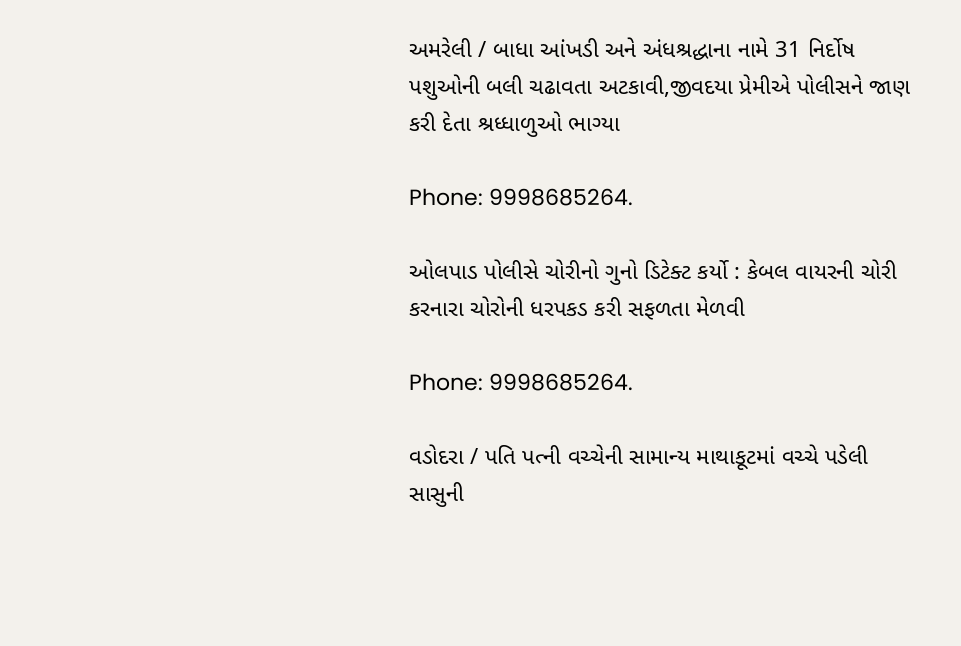અમરેલી / બાધા આંખડી અને અંધશ્રદ્ધાના નામે 31 નિર્દોષ પશુઓની બલી ચઢાવતા અટકાવી,જીવદયા પ્રેમીએ પોલીસને જાણ કરી દેતા શ્રધ્ધાળુઓ ભાગ્યા

Phone: 9998685264.

ઓલપાડ પોલીસે ચોરીનો ગુનો ડિટેક્ટ કર્યો : કેબલ વાયરની ચોરી કરનારા ચોરોની ધરપકડ કરી સફળતા મેળવી

Phone: 9998685264.

વડોદરા / પતિ પત્ની વચ્ચેની સામાન્ય માથાકૂટમાં વચ્ચે પડેલી સાસુની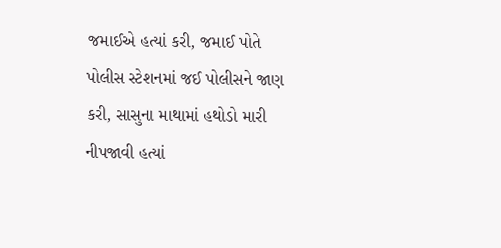જમાઈએ હત્યાં કરી, જમાઈ પોતે પોલીસ સ્ટેશનમાં જઈ પોલીસને જાણ કરી, સાસુના માથામાં હથોડો મારી નીપજાવી હત્યાં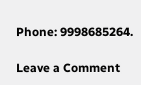Phone: 9998685264.

Leave a Comment